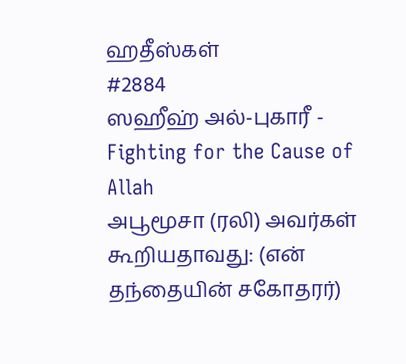ஹதீஸ்கள்
#2884
ஸஹீஹ் அல்-புகாரீ - Fighting for the Cause of Allah
அபூமூசா (ரலி) அவர்கள் கூறியதாவது: (என் தந்தையின் சகோதரர்)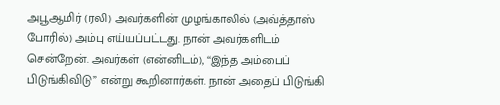அபூஆமிர் (ரலி) அவர்களின் முழங்காலில் (அவ்த்தாஸ் போரில்) அம்பு எய்யப்பட்டது. நான் அவர்களிடம் சென்றேன். அவர்கள் (என்னிடம்), ‘‘இந்த அம்பைப் பிடுங்கிவிடு” என்று கூறினார்கள். நான் அதைப் பிடுங்கி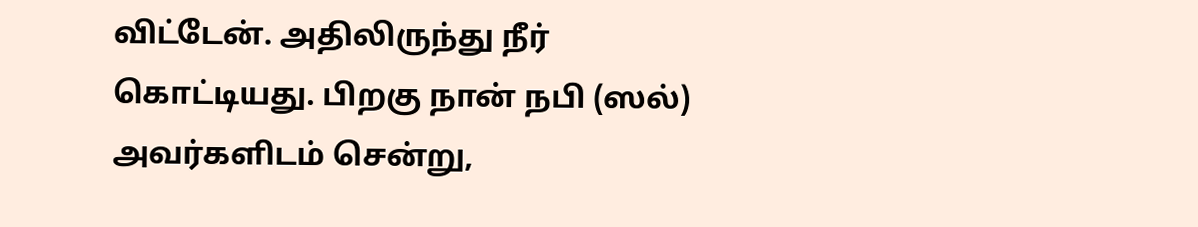விட்டேன். அதிலிருந்து நீர் கொட்டியது. பிறகு நான் நபி (ஸல்) அவர்களிடம் சென்று,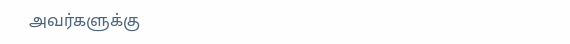அவர்களுக்கு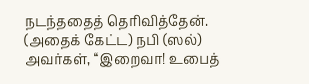நடந்ததைத் தெரிவித்தேன். (அதைக் கேட்ட) நபி (ஸல்) அவர்கள், ‘‘இறைவா! உபைத்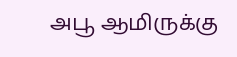அபூ ஆமிருக்கு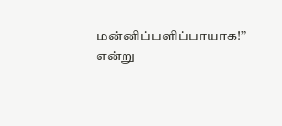மன்னிப்பளிப்பாயாக!” என்று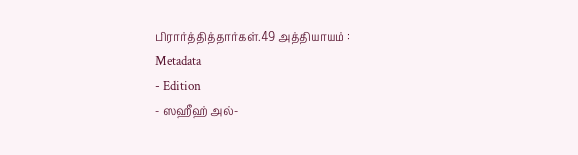பிரார்த்தித்தார்கள்.49 அத்தியாயம் :
Metadata
- Edition
- ஸஹீஹ் அல்-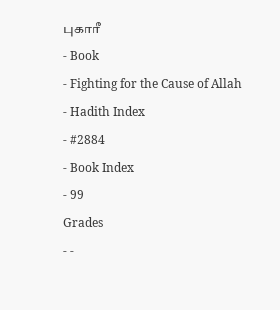புகாரீ
- Book
- Fighting for the Cause of Allah
- Hadith Index
- #2884
- Book Index
- 99
Grades
- -